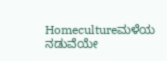Homecultureಮಳೆಯ ನಡುವೆಯೇ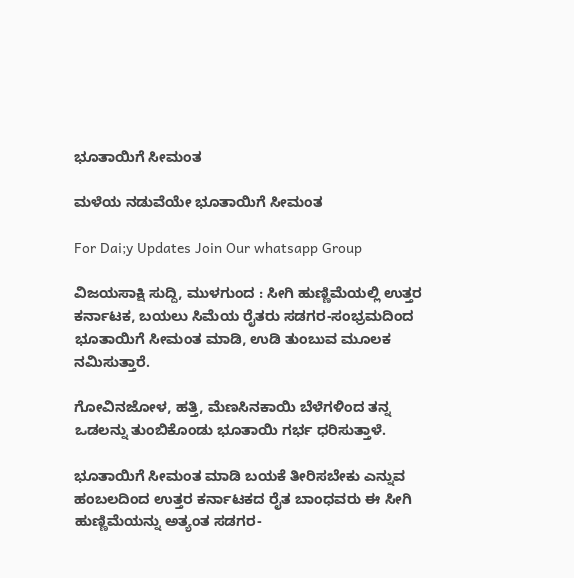ಭೂತಾಯಿಗೆ ಸೀಮಂತ

ಮಳೆಯ ನಡುವೆಯೇ ಭೂತಾಯಿಗೆ ಸೀಮಂತ

For Dai;y Updates Join Our whatsapp Group

ವಿಜಯಸಾಕ್ಷಿ ಸುದ್ದಿ, ಮುಳಗುಂದ : ಸೀಗಿ ಹುಣ್ಣಿಮೆಯಲ್ಲಿ ಉತ್ತರ ಕರ್ನಾಟಕ, ಬಯಲು ಸಿಮೆಯ ರೈತರು ಸಡಗರ-ಸಂಭ್ರಮದಿಂದ ಭೂತಾಯಿಗೆ ಸೀಮಂತ ಮಾಡಿ, ಉಡಿ ತುಂಬುವ ಮೂಲಕ ನಮಿಸುತ್ತಾರೆ.

ಗೋವಿನಜೋಳ, ಹತ್ತಿ, ಮೆಣಸಿನಕಾಯಿ ಬೆಳೆಗಳಿಂದ ತನ್ನ ಒಡಲನ್ನು ತುಂಬಿಕೊಂಡು ಭೂತಾಯಿ ಗರ್ಭ ಧರಿಸುತ್ತಾಳೆ.

ಭೂತಾಯಿಗೆ ಸೀಮಂತ ಮಾಡಿ ಬಯಕೆ ತೀರಿಸಬೇಕು ಎನ್ನುವ ಹಂಬಲದಿಂದ ಉತ್ತರ ಕರ್ನಾಟಕದ ರೈತ ಬಾಂಧವರು ಈ ಸೀಗಿ ಹುಣ್ಣಿಮೆಯನ್ನು ಅತ್ಯಂತ ಸಡಗರ-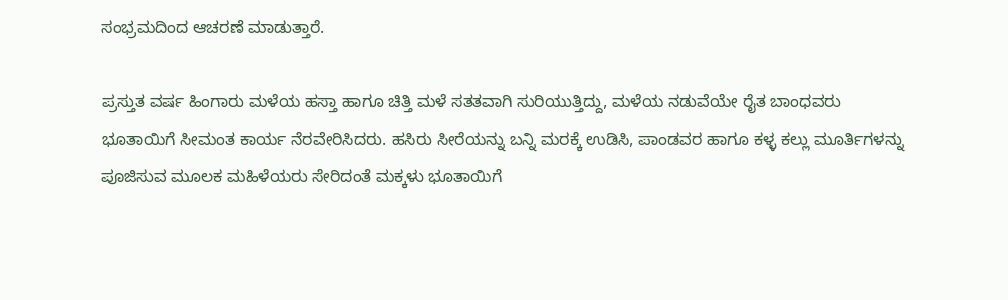ಸಂಭ್ರಮದಿಂದ ಆಚರಣೆ ಮಾಡುತ್ತಾರೆ.

ಪ್ರಸ್ತುತ ವರ್ಷ ಹಿಂಗಾರು ಮಳೆಯ ಹಸ್ತಾ ಹಾಗೂ ಚಿತ್ತಿ ಮಳೆ ಸತತವಾಗಿ ಸುರಿಯುತ್ತಿದ್ದು, ಮಳೆಯ ನಡುವೆಯೇ ರೈತ ಬಾಂಧವರು ಭೂತಾಯಿಗೆ ಸೀಮಂತ ಕಾರ್ಯ ನೆರವೇರಿಸಿದರು. ಹಸಿರು ಸೀರೆಯನ್ನು ಬನ್ನಿ ಮರಕ್ಕೆ ಉಡಿಸಿ, ಪಾಂಡವರ ಹಾಗೂ ಕಳ್ಳ ಕಲ್ಲು ಮೂರ್ತಿಗಳನ್ನು ಪೂಜಿಸುವ ಮೂಲಕ ಮಹಿಳೆಯರು ಸೇರಿದಂತೆ ಮಕ್ಕಳು ಭೂತಾಯಿಗೆ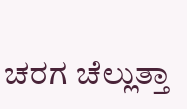ಚರಗ ಚೆಲ್ಲುತ್ತಾ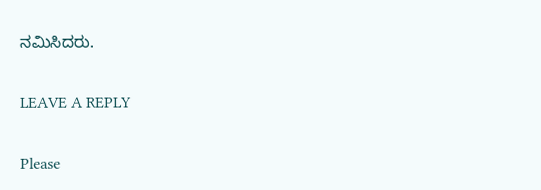ನಮಿಸಿದರು.

LEAVE A REPLY

Please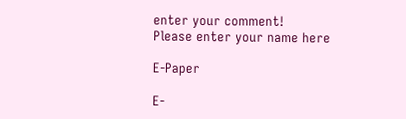enter your comment!
Please enter your name here

E-Paper

E-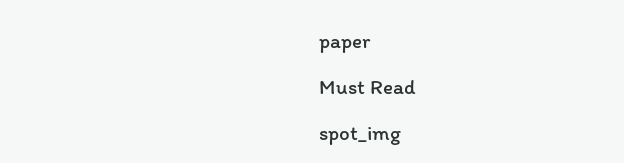paper

Must Read

spot_img